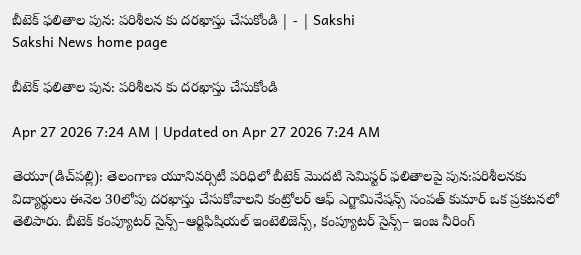బీటెక్‌ ఫలితాల పున: పరిశీలన కు దరఖాస్తు చేసుకోండి | - | Sakshi
Sakshi News home page

బీటెక్‌ ఫలితాల పున: పరిశీలన కు దరఖాస్తు చేసుకోండి

Apr 27 2026 7:24 AM | Updated on Apr 27 2026 7:24 AM

తెయూ(డిచ్‌పల్లి): తెలంగాణ యూనివర్సిటీ పరిధిలో బీటెక్‌ మొదటి సెమిస్టర్‌ ఫలితాలపై పున:పరిశీలనకు విద్యార్థులు ఈనెల 30లోపు దరఖాస్తు చేసుకోవాలని కంట్రోలర్‌ ఆఫ్‌ ఎగ్జామినేషన్స్‌ సంపత్‌ కుమార్‌ ఒక ప్రకటనలో తెలిపారు. బీటెక్‌ కంప్యూటర్‌ సైన్స్‌–ఆర్టిఫిషియల్‌ ఇంటెలిజెన్స్‌, కంప్యూటర్‌ సైన్స్‌– ఇంజ నీరింగ్‌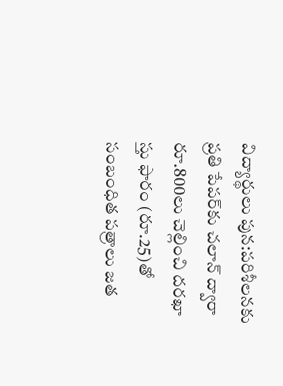విద్యార్థులు పున:పరిశీలనకు ప్రతి పేపర్‌కు చలాన్‌ ద్వారా రూ.800లు చెల్లించి దరఖా స్తు ఫారం (రూ.25)తో సంబంధిత పత్రాలు జత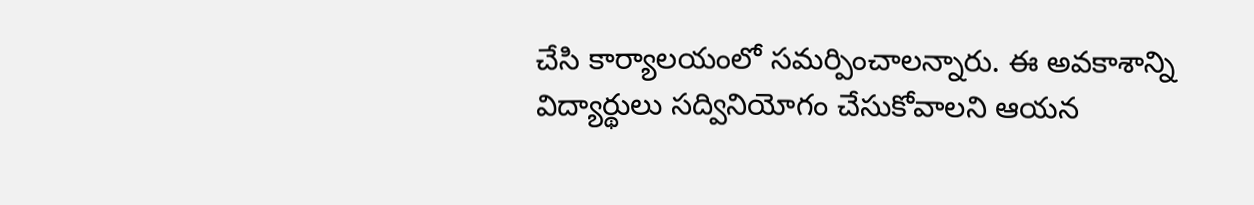చేసి కార్యాలయంలో సమర్పించాలన్నారు. ఈ అవకాశాన్ని విద్యార్థులు సద్వినియోగం చేసుకోవాలని ఆయన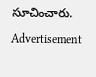సూచించారు.

Advertisement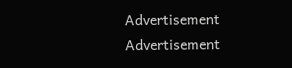Advertisement
Advertisement